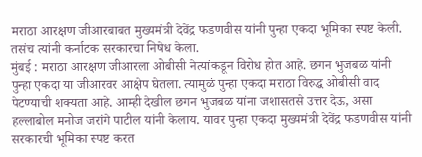मराठा आरक्षण जीआरबाबत मुख्यमंत्री देवेंद्र फडणवीस यांनी पुन्हा एकदा भूमिका स्पष्ट केली. तसंच त्यांनी कर्नाटक सरकारचा निषेध केला.
मुंबई : मराठा आरक्षण जीआरला ओबीसी नेत्यांकडून विरोध होत आहे. छगन भुजबळ यांनी पुन्हा एकदा या जीआरवर आक्षेप घेतला. त्यामुळं पुन्हा एकदा मराठा विरुद्ध ओबीसी वाद पेटण्याची शक्यता आहे. आम्ही देखील छगन भुजबळ यांना जशासतसे उत्तर देऊ, असा हल्लाबोल मनोज जरांगे पाटील यांनी केलाय. यावर पुन्हा एकदा मुख्यमंत्री देवेंद्र फडणवीस यांनी सरकारची भूमिका स्पष्ट करत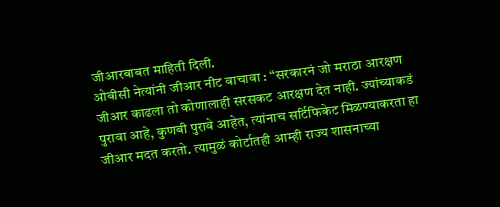जीआरबाबत माहिती दिली.
ओबीसी नेत्यांनी जीआर नीट वाचावा : “सरकारनं जो मराठा आरक्षण जीआर काढला तो कोणालाही सरसकट आरक्षण देत नाही. ज्यांच्याकडं पुरावा आहे, कुणबी पुरावे आहेत, त्यांनाच सर्टिफिकेट मिळण्याकरता हा जीआर मदत करतो. त्यामुळं कोर्टातही आम्ही राज्य शासनाच्या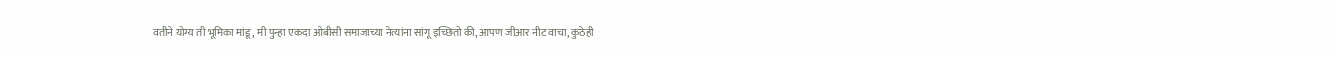वतीने योग्य ती भूमिका मांडू, मी पुन्हा एकदा ओबीसी समाजाच्या नेत्यांना सांगू इच्छितो की, आपण जीआर नीट वाचा, कुठेही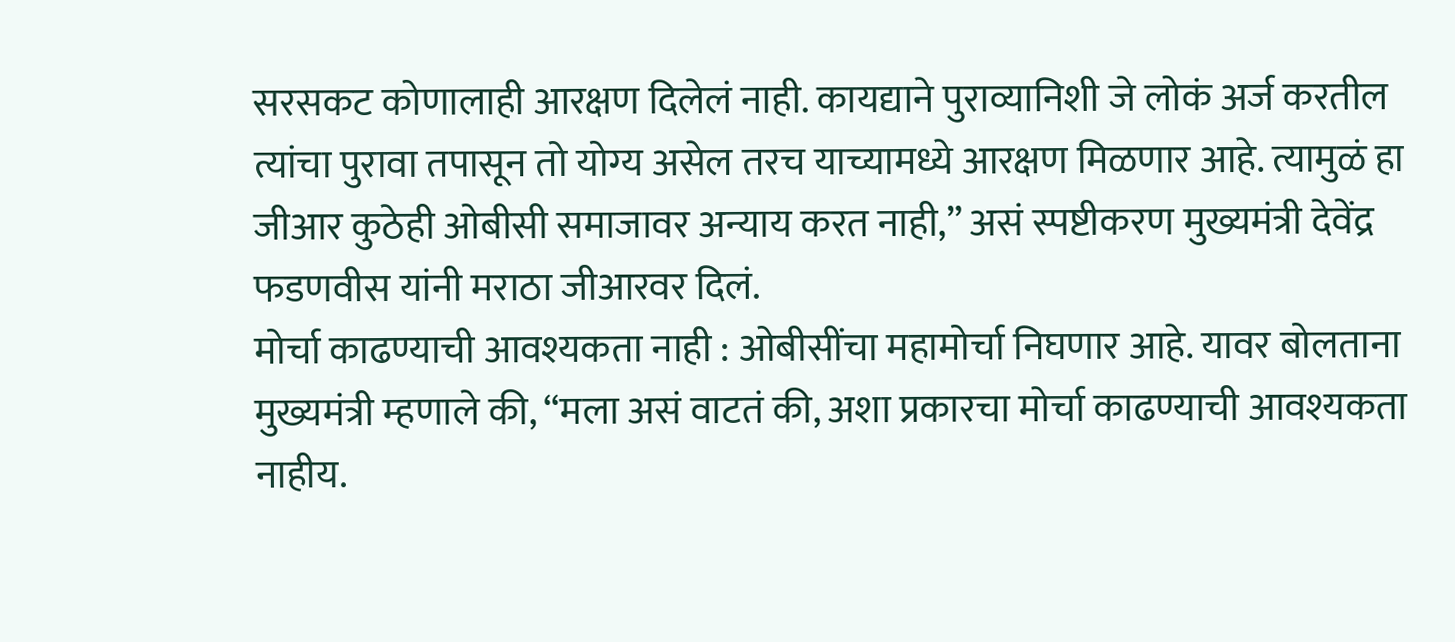सरसकट कोणालाही आरक्षण दिलेलं नाही. कायद्याने पुराव्यानिशी जे लोकं अर्ज करतील त्यांचा पुरावा तपासून तो योग्य असेल तरच याच्यामध्ये आरक्षण मिळणार आहे. त्यामुळं हा जीआर कुठेही ओबीसी समाजावर अन्याय करत नाही,” असं स्पष्टीकरण मुख्यमंत्री देवेंद्र फडणवीस यांनी मराठा जीआरवर दिलं.
मोर्चा काढण्याची आवश्यकता नाही : ओबीसींचा महामोर्चा निघणार आहे. यावर बोलताना मुख्यमंत्री म्हणाले की, “मला असं वाटतं की, अशा प्रकारचा मोर्चा काढण्याची आवश्यकता नाहीय.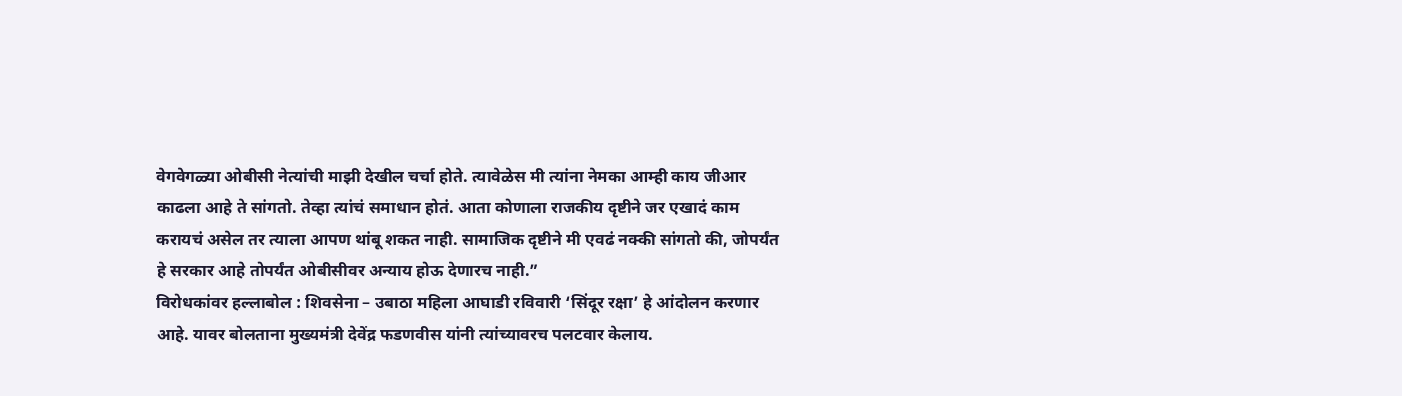वेगवेगळ्या ओबीसी नेत्यांची माझी देखील चर्चा होते. त्यावेळेस मी त्यांना नेमका आम्ही काय जीआर काढला आहे ते सांगतो. तेव्हा त्यांचं समाधान होतं. आता कोणाला राजकीय दृष्टीने जर एखादं काम करायचं असेल तर त्याला आपण थांबू शकत नाही. सामाजिक दृष्टीने मी एवढं नक्की सांगतो की, जोपर्यंत हे सरकार आहे तोपर्यंत ओबीसीवर अन्याय होऊ देणारच नाही.”
विरोधकांवर हल्लाबोल : शिवसेना – उबाठा महिला आघाडी रविवारी ‘सिंदूर रक्षा’ हे आंदोलन करणार आहे. यावर बोलताना मुख्यमंत्री देवेंद्र फडणवीस यांनी त्यांच्यावरच पलटवार केलाय.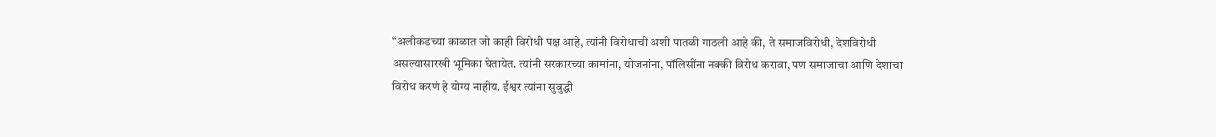“अलीकडच्या काळात जो काही विरोधी पक्ष आहे, त्यांनी विरोधाची अशी पातळी गाठली आहे की, ते समाजविरोधी, देशविरोधी असल्यासारखी भूमिका घेतायेत. त्यांनी सरकारच्या कामांना, योजनांना, पॉलिसींना नक्की विरोध करावा, पण समाजाचा आणि देशाचा विरोध करणं हे योग्य नाहीय. ईश्वर त्यांना सुबुद्धी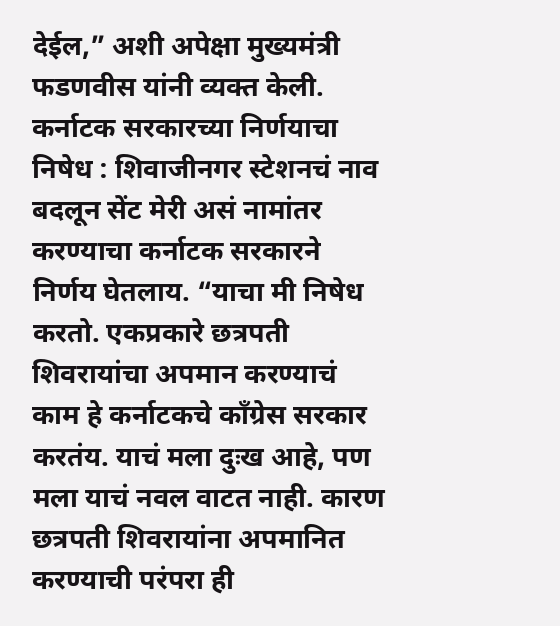देईल,” अशी अपेक्षा मुख्यमंत्री फडणवीस यांनी व्यक्त केली.
कर्नाटक सरकारच्या निर्णयाचा निषेध : शिवाजीनगर स्टेशनचं नाव बदलून सेंट मेरी असं नामांतर करण्याचा कर्नाटक सरकारने निर्णय घेतलाय. “याचा मी निषेध करतो. एकप्रकारे छत्रपती शिवरायांचा अपमान करण्याचं काम हे कर्नाटकचे काँग्रेस सरकार करतंय. याचं मला दुःख आहे, पण मला याचं नवल वाटत नाही. कारण छत्रपती शिवरायांना अपमानित करण्याची परंपरा ही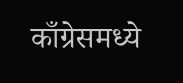काँग्रेसमध्ये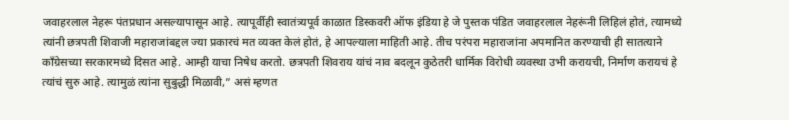जवाहरलाल नेहरू पंतप्रधान असल्यापासून आहे. त्यापूर्वीही स्वातंत्र्यपूर्व काळात डिस्कवरी ऑफ इंडिया हे जे पुस्तक पंडित जवाहरलाल नेहरूंनी लिहिलं होतं, त्यामध्ये त्यांनी छत्रपती शिवाजी महाराजांबद्दल ज्या प्रकारचं मत व्यक्त केलं होतं, हे आपल्याला माहिती आहे. तीच परंपरा महाराजांना अपमानित करण्याची ही सातत्याने काँग्रेसच्या सरकारमध्ये दिसत आहे. आम्ही याचा निषेध करतो. छत्रपती शिवराय यांचं नाव बदलून कुठेतरी धार्मिक विरोधी व्यवस्था उभी करायची, निर्माण करायचं हे त्यांचं सुरु आहे. त्यामुळं त्यांना सुबुद्धी मिळावी,” असं म्हणत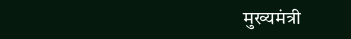मुख्यमंत्री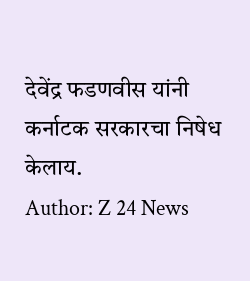देवेंद्र फडणवीस यांनी कर्नाटक सरकारचा निषेध केलाय.
Author: Z 24 News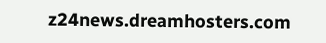z24news.dreamhosters.com